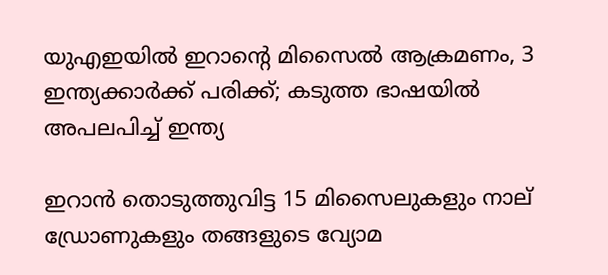യുഎഇയില്‍ ഇറാന്റെ മിസൈല്‍ ആക്രമണം, 3 ഇന്ത്യക്കാര്‍ക്ക് പരിക്ക്; കടുത്ത ഭാഷയില്‍ അപലപിച്ച് ഇന്ത്യ

ഇറാന്‍ തൊടുത്തുവിട്ട 15 മിസൈലുകളും നാല് ഡ്രോണുകളും തങ്ങളുടെ വ്യോമ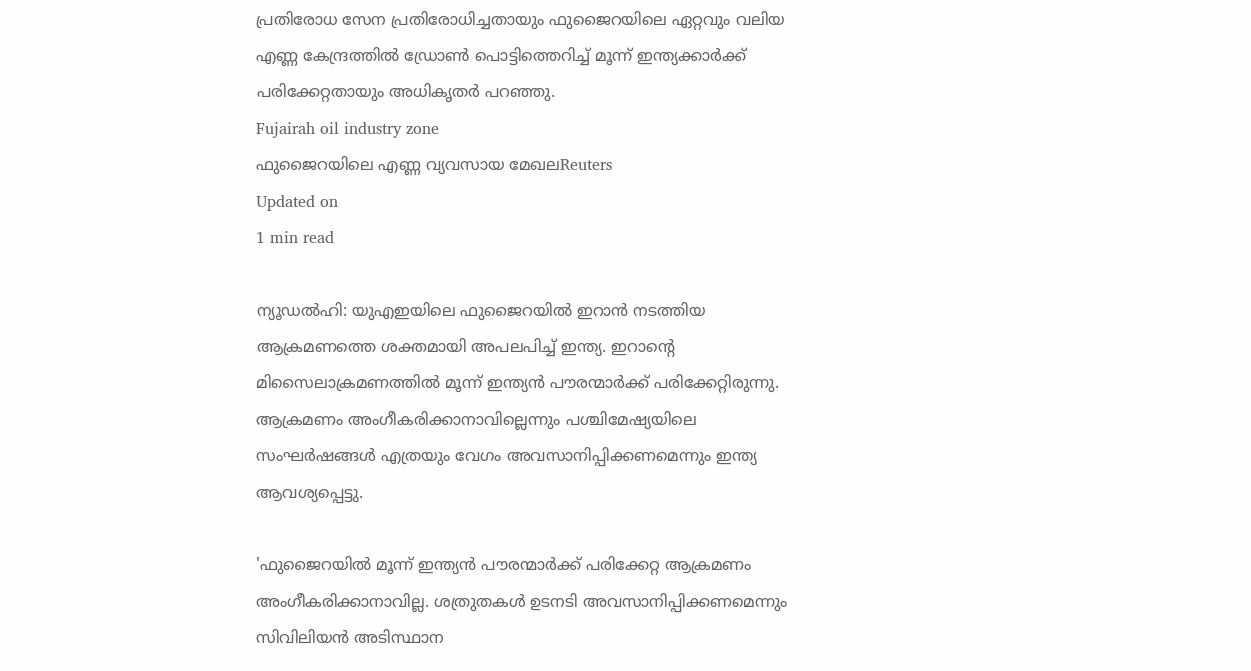പ്രതിരോധ സേന പ്രതിരോധിച്ചതായും ഫുജൈറയിലെ ഏറ്റവും വലിയ എണ്ണ കേന്ദ്രത്തില്‍ ഡ്രോണ്‍ പൊട്ടിത്തെറിച്ച് മൂന്ന് ഇന്ത്യക്കാര്‍ക്ക് പരിക്കേറ്റതായും അധികൃതര്‍ പറഞ്ഞു.
Fujairah oil industry zone
ഫുജൈറയിലെ എണ്ണ വ്യവസായ മേഖലReuters
Updated on
1 min read

ന്യൂഡല്‍ഹി: യുഎഇയിലെ ഫുജൈറയില്‍ ഇറാന്‍ നടത്തിയ ആക്രമണത്തെ ശക്തമായി അപലപിച്ച് ഇന്ത്യ. ഇറാന്റെ മിസൈലാക്രമണത്തില്‍ മൂന്ന് ഇന്ത്യന്‍ പൗരന്മാര്‍ക്ക് പരിക്കേറ്റിരുന്നു. ആക്രമണം അംഗീകരിക്കാനാവില്ലെന്നും പശ്ചിമേഷ്യയിലെ സംഘര്‍ഷങ്ങള്‍ എത്രയും വേഗം അവസാനിപ്പിക്കണമെന്നും ഇന്ത്യ ആവശ്യപ്പെട്ടു.

'ഫുജൈറയില്‍ മൂന്ന് ഇന്ത്യന്‍ പൗരന്മാര്‍ക്ക് പരിക്കേറ്റ ആക്രമണം അംഗീകരിക്കാനാവില്ല. ശത്രുതകള്‍ ഉടനടി അവസാനിപ്പിക്കണമെന്നും സിവിലിയന്‍ അടിസ്ഥാന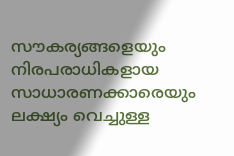സൗകര്യങ്ങളെയും നിരപരാധികളായ സാധാരണക്കാരെയും ലക്ഷ്യം വെച്ചുള്ള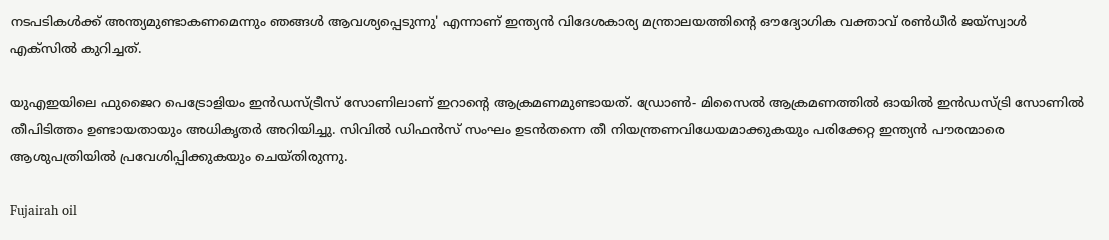നടപടികള്‍ക്ക് അന്ത്യമുണ്ടാകണമെന്നും ഞങ്ങള്‍ ആവശ്യപ്പെടുന്നു' എന്നാണ് ഇന്ത്യന്‍ വിദേശകാര്യ മന്ത്രാലയത്തിന്റെ ഔദ്യോഗിക വക്താവ് രണ്‍ധീര്‍ ജയ്സ്വാള്‍ എക്‌സില്‍ കുറിച്ചത്.

യുഎഇയിലെ ഫുജൈറ പെട്രോളിയം ഇന്‍ഡസ്ട്രീസ് സോണിലാണ് ഇറാന്റെ ആക്രമണമുണ്ടായത്. ഡ്രോണ്‍- മിസൈല്‍ ആക്രമണത്തില്‍ ഓയില്‍ ഇന്‍ഡസ്ട്രി സോണില്‍ തീപിടിത്തം ഉണ്ടായതായും അധികൃതര്‍ അറിയിച്ചു. സിവില്‍ ഡിഫന്‍സ് സംഘം ഉടന്‍തന്നെ തീ നിയന്ത്രണവിധേയമാക്കുകയും പരിക്കേറ്റ ഇന്ത്യന്‍ പൗരന്മാരെ ആശുപത്രിയില്‍ പ്രവേശിപ്പിക്കുകയും ചെയ്തിരുന്നു.

Fujairah oil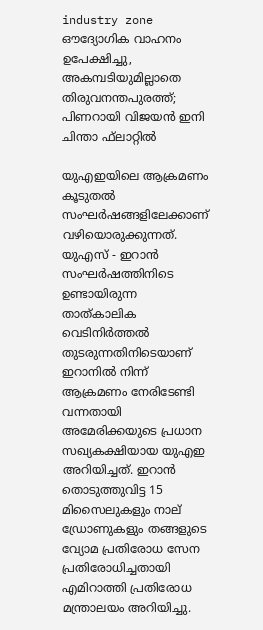industry zone
ഔദ്യോഗിക വാഹനം ഉപേക്ഷിച്ചു, അകമ്പടിയുമില്ലാതെ തിരുവനന്തപുരത്ത്; പിണറായി വിജയന്‍ ഇനി ചിന്താ ഫ്‌ലാറ്റില്‍

യുഎഇയിലെ ആക്രമണം കൂടുതല്‍ സംഘര്‍ഷങ്ങളിലേക്കാണ് വഴിയൊരുക്കുന്നത്. യുഎസ് - ഇറാന്‍ സംഘര്‍ഷത്തിനിടെ ഉണ്ടായിരുന്ന താത്കാലിക വെടിനിര്‍ത്തല്‍ തുടരുന്നതിനിടെയാണ് ഇറാനില്‍ നിന്ന് ആക്രമണം നേരിടേണ്ടി വന്നതായി അമേരിക്കയുടെ പ്രധാന സഖ്യകക്ഷിയായ യുഎഇ അറിയിച്ചത്. ഇറാന്‍ തൊടുത്തുവിട്ട 15 മിസൈലുകളും നാല് ഡ്രോണുകളും തങ്ങളുടെ വ്യോമ പ്രതിരോധ സേന പ്രതിരോധിച്ചതായി എമിറാത്തി പ്രതിരോധ മന്ത്രാലയം അറിയിച്ചു.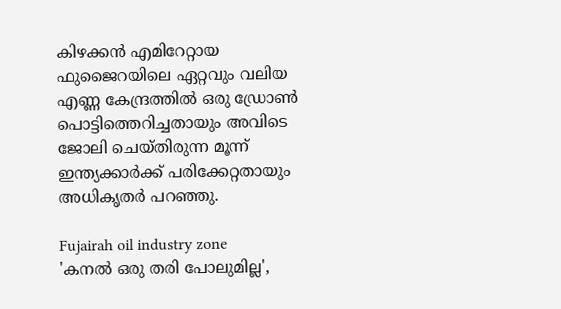കിഴക്കന്‍ എമിറേറ്റായ ഫുജൈറയിലെ ഏറ്റവും വലിയ എണ്ണ കേന്ദ്രത്തില്‍ ഒരു ഡ്രോണ്‍ പൊട്ടിത്തെറിച്ചതായും അവിടെ ജോലി ചെയ്തിരുന്ന മൂന്ന് ഇന്ത്യക്കാര്‍ക്ക് പരിക്കേറ്റതായും അധികൃതര്‍ പറഞ്ഞു.

Fujairah oil industry zone
'കനല്‍ ഒരു തരി പോലുമില്ല',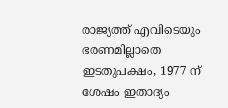രാജ്യത്ത് എവിടെയും ഭരണമില്ലാതെ ഇടതുപക്ഷം, 1977 ന് ശേഷം ഇതാദ്യം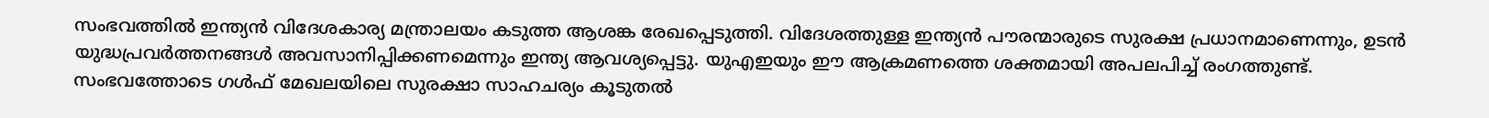സംഭവത്തില്‍ ഇന്ത്യന്‍ വിദേശകാര്യ മന്ത്രാലയം കടുത്ത ആശങ്ക രേഖപ്പെടുത്തി. വിദേശത്തുള്ള ഇന്ത്യന്‍ പൗരന്മാരുടെ സുരക്ഷ പ്രധാനമാണെന്നും, ഉടന്‍ യുദ്ധപ്രവര്‍ത്തനങ്ങള്‍ അവസാനിപ്പിക്കണമെന്നും ഇന്ത്യ ആവശ്യപ്പെട്ടു. യുഎഇയും ഈ ആക്രമണത്തെ ശക്തമായി അപലപിച്ച് രംഗത്തുണ്ട്. സംഭവത്തോടെ ഗള്‍ഫ് മേഖലയിലെ സുരക്ഷാ സാഹചര്യം കൂടുതല്‍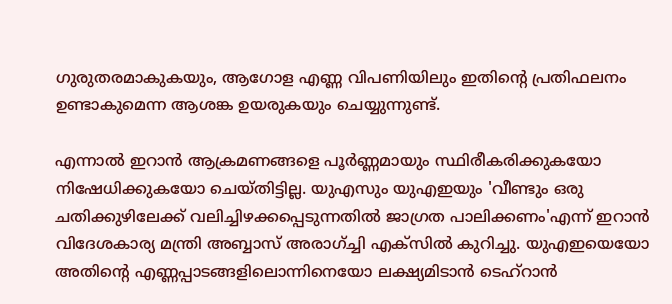ഗുരുതരമാകുകയും, ആഗോള എണ്ണ വിപണിയിലും ഇതിന്റെ പ്രതിഫലനം ഉണ്ടാകുമെന്ന ആശങ്ക ഉയരുകയും ചെയ്യുന്നുണ്ട്.

എന്നാല്‍ ഇറാന്‍ ആക്രമണങ്ങളെ പൂര്‍ണ്ണമായും സ്ഥിരീകരിക്കുകയോ നിഷേധിക്കുകയോ ചെയ്തിട്ടില്ല. യുഎസും യുഎഇയും 'വീണ്ടും ഒരു ചതിക്കുഴിലേക്ക് വലിച്ചിഴക്കപ്പെടുന്നതില്‍ ജാഗ്രത പാലിക്കണം'എന്ന് ഇറാന്‍ വിദേശകാര്യ മന്ത്രി അബ്ബാസ് അരാഗ്ച്ചി എക്സില്‍ കുറിച്ചു. യുഎഇയെയോ അതിന്റെ എണ്ണപ്പാടങ്ങളിലൊന്നിനെയോ ലക്ഷ്യമിടാന്‍ ടെഹ്റാന്‍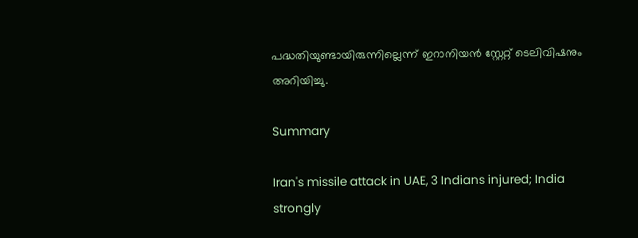പദ്ധതിയുണ്ടായിരുന്നില്ലെന്ന് ഇറാനിയന്‍ സ്റ്റേറ്റ് ടെലിവിഷനും അറിയിച്ചു.

Summary

Iran's missile attack in UAE, 3 Indians injured; India strongly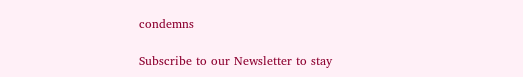condemns

Subscribe to our Newsletter to stay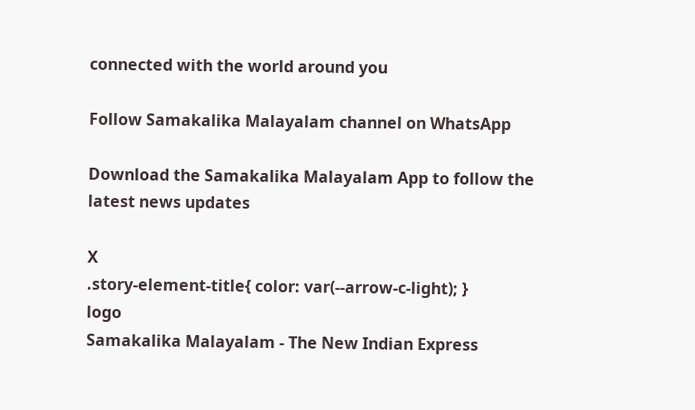connected with the world around you

Follow Samakalika Malayalam channel on WhatsApp

Download the Samakalika Malayalam App to follow the latest news updates

X
.story-element-title{ color: var(--arrow-c-light); }
logo
Samakalika Malayalam - The New Indian Express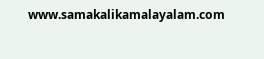www.samakalikamalayalam.com